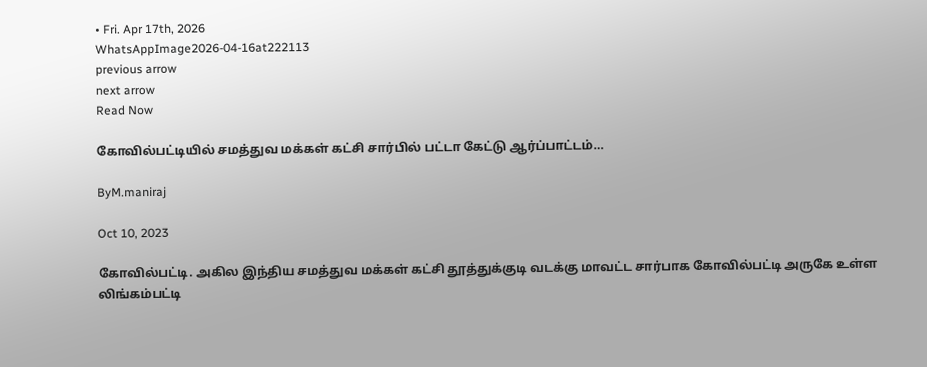• Fri. Apr 17th, 2026
WhatsAppImage2026-04-16at222113
previous arrow
next arrow
Read Now

கோவில்பட்டியில் சமத்துவ மக்கள் கட்சி சார்பில் பட்டா கேட்டு ஆர்ப்பாட்டம்…

ByM.maniraj

Oct 10, 2023

கோவில்பட்டி. அகில இந்திய சமத்துவ மக்கள் கட்சி தூத்துக்குடி வடக்கு மாவட்ட சார்பாக கோவில்பட்டி அருகே உள்ள லிங்கம்பட்டி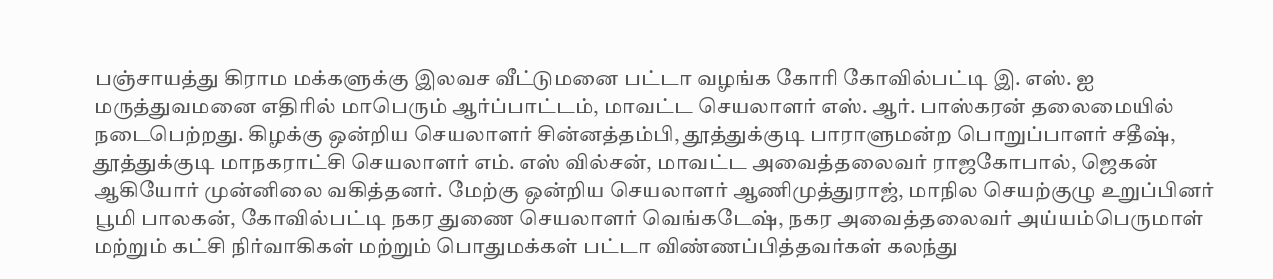பஞ்சாயத்து கிராம மக்களுக்கு இலவச வீட்டுமனை பட்டா வழங்க கோரி கோவில்பட்டி இ. எஸ். ஐ மருத்துவமனை எதிரில் மாபெரும் ஆர்ப்பாட்டம், மாவட்ட செயலாளர் எஸ். ஆர். பாஸ்கரன் தலைமையில் நடைபெற்றது. கிழக்கு ஒன்றிய செயலாளர் சின்னத்தம்பி, தூத்துக்குடி பாராளுமன்ற பொறுப்பாளர் சதீஷ், தூத்துக்குடி மாநகராட்சி செயலாளர் எம். எஸ் வில்சன், மாவட்ட அவைத்தலைவர் ராஜகோபால், ஜெகன் ஆகியோர் முன்னிலை வகித்தனர். மேற்கு ஒன்றிய செயலாளர் ஆணிமுத்துராஜ், மாநில செயற்குழு உறுப்பினர் பூமி பாலகன், கோவில்பட்டி நகர துணை செயலாளர் வெங்கடேஷ், நகர அவைத்தலைவர் அய்யம்பெருமாள் மற்றும் கட்சி நிர்வாகிகள் மற்றும் பொதுமக்கள் பட்டா விண்ணப்பித்தவர்கள் கலந்து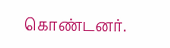கொண்டனர்.